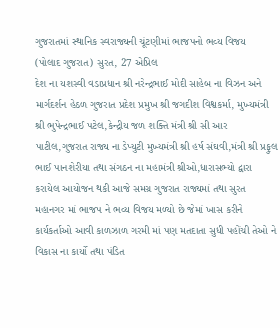ગુજરાતમાં સ્થાનિક સ્વરાજ્યની ચૂંટણીમાં ભાજપનો ભવ્ય વિજય
(પોલાદ ગુજરાત) સુરત, 27 એપ્રિલ
દેશ ના યશસ્વી વડાપ્રધાન શ્રી નરેન્દ્રભાઈ મોદી સાહેબ ના વિઝન અને માર્ગદર્શન હેઠળ ગુજરાત પ્રદેશ પ્રમુખ શ્રી જગદીશ વિશ્વકર્મા, મુખ્યમંત્રી શ્રી ભુપેન્દ્રભાઈ પટેલ,કેન્દ્રીય જળ શક્તિ મંત્રી શ્રી સી આર પાટીલ,ગુજરાત રાજ્ય ના ડેપ્યુટી મુખ્યમંત્રી શ્રી હર્ષ સંઘવી,મંત્રી શ્રી પ્રફુલ ભાઈ પાનશેરીયા તથા સંગઠન ના મહામંત્રી શ્રીઓ,ધારાસભ્યો દ્વારા કરાયેલ આયોજન થકી આજે સમગ્ર ગુજરાત રાજ્યમાં તથા સુરત મહાનગર માં ભાજપ ને ભવ્ય વિજય મળ્યો છે જેમાં ખાસ કરીને કાર્યકર્તાઓ આવી કાળઝાળ ગરમી માં પણ મતદાતા સુધી પહોંચી તેઓ ને વિકાસ ના કાર્યો તથા પંડિત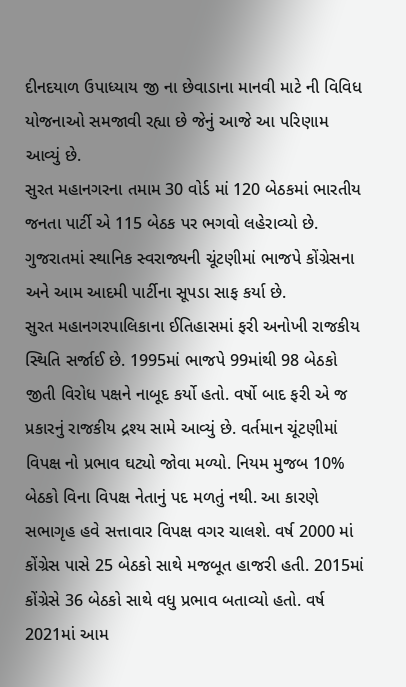દીનદયાળ ઉપાધ્યાય જી ના છેવાડાના માનવી માટે ની વિવિધ યોજનાઓ સમજાવી રહ્યા છે જેનું આજે આ પરિણામ આવ્યું છે.
સુરત મહાનગરના તમામ 30 વોર્ડ માં 120 બેઠકમાં ભારતીય જનતા પાર્ટી એ 115 બેઠક પર ભગવો લહેરાવ્યો છે.
ગુજરાતમાં સ્થાનિક સ્વરાજ્યની ચૂંટણીમાં ભાજપે કોંગ્રેસના અને આમ આદમી પાર્ટીના સૂપડા સાફ કર્યા છે.
સુરત મહાનગરપાલિકાના ઈતિહાસમાં ફરી અનોખી રાજકીય સ્થિતિ સર્જાઈ છે. 1995માં ભાજપે 99માંથી 98 બેઠકો જીતી વિરોધ પક્ષને નાબૂદ કર્યો હતો. વર્ષો બાદ ફરી એ જ પ્રકારનું રાજકીય દ્રશ્ય સામે આવ્યું છે. વર્તમાન ચૂંટણીમાં વિપક્ષ નો પ્રભાવ ઘટ્યો જોવા મળ્યો. નિયમ મુજબ 10% બેઠકો વિના વિપક્ષ નેતાનું પદ મળતું નથી. આ કારણે સભાગૃહ હવે સત્તાવાર વિપક્ષ વગર ચાલશે. વર્ષ 2000 માં કોંગ્રેસ પાસે 25 બેઠકો સાથે મજબૂત હાજરી હતી. 2015માં કોંગ્રેસે 36 બેઠકો સાથે વધુ પ્રભાવ બતાવ્યો હતો. વર્ષ 2021માં આમ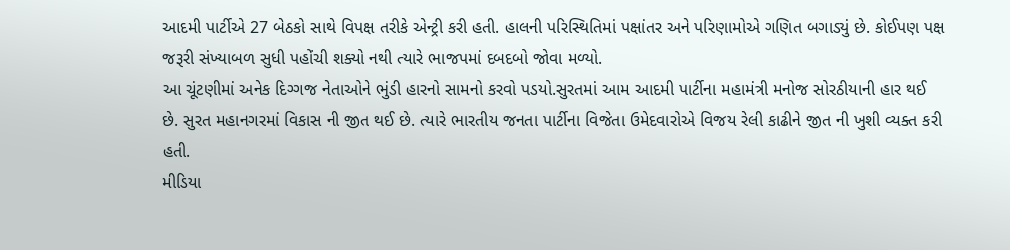આદમી પાર્ટીએ 27 બેઠકો સાથે વિપક્ષ તરીકે એન્ટ્રી કરી હતી. હાલની પરિસ્થિતિમાં પક્ષાંતર અને પરિણામોએ ગણિત બગાડ્યું છે. કોઈપણ પક્ષ જરૂરી સંખ્યાબળ સુધી પહોંચી શક્યો નથી ત્યારે ભાજપમાં દબદબો જોવા મળ્યો.
આ ચૂંટણીમાં અનેક દિગ્ગજ નેતાઓને ભુંડી હારનો સામનો કરવો પડયો.સુરતમાં આમ આદમી પાર્ટીના મહામંત્રી મનોજ સોરઠીયાની હાર થઈ છે. સુરત મહાનગરમાં વિકાસ ની જીત થઈ છે. ત્યારે ભારતીય જનતા પાર્ટીના વિજેતા ઉમેદવારોએ વિજય રેલી કાઢીને જીત ની ખુશી વ્યક્ત કરી હતી.
મીડિયા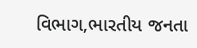વિભાગ,ભારતીય જનતા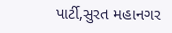પાર્ટી,સુરત મહાનગર